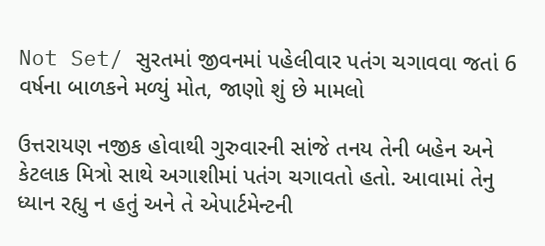Not Set/ સુરતમાં જીવનમાં પહેલીવાર પતંગ ચગાવવા જતાં 6 વર્ષના બાળકને મળ્યું મોત, જાણો શું છે મામલો

ઉત્તરાયણ નજીક હોવાથી ગુરુવારની સાંજે તનય તેની બહેન અને કેટલાક મિત્રો સાથે અગાશીમાં પતંગ ચગાવતો હતો. આવામાં તેનુ ધ્યાન રહ્યુ ન હતું અને તે એપાર્ટમેન્ટની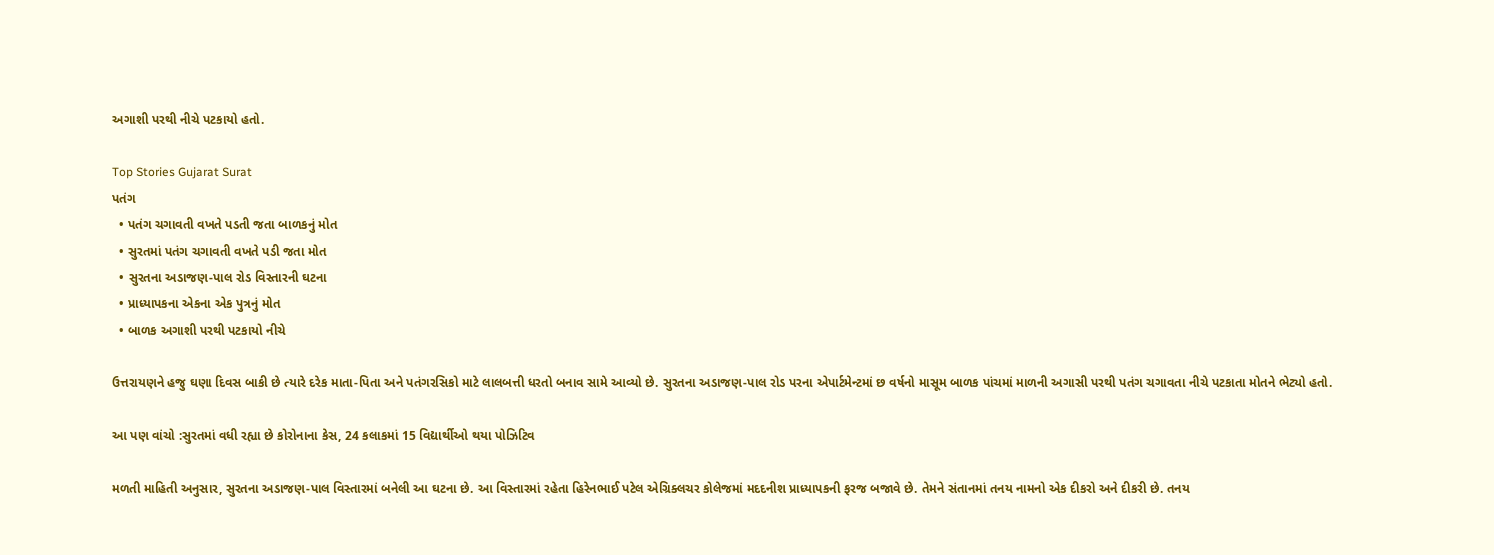અગાશી પરથી નીચે પટકાયો હતો.

Top Stories Gujarat Surat
પતંગ
  • પતંગ ચગાવતી વખતે પડતી જતા બાળકનું મોત
  • સુરતમાં પતંગ ચગાવતી વખતે પડી જતા મોત
  • સુરતના અડાજણ-પાલ રોડ વિસ્તારની ઘટના
  • પ્રાધ્યાપકના એકના એક પુત્રનું મોત
  • બાળક અગાશી પરથી પટકાયો નીચે

ઉત્તરાયણને હજુ ઘણા દિવસ બાકી છે ત્યારે દરેક માતા-પિતા અને પતંગરસિકો માટે લાલબત્તી ધરતો બનાવ સામે આવ્યો છે. સુરતના અડાજણ-પાલ રોડ પરના એપાર્ટમેન્ટમાં છ વર્ષનો માસૂમ બાળક પાંચમાં માળની અગાસી પરથી પતંગ ચગાવતા નીચે પટકાતા મોતને ભેટ્યો હતો.

આ પણ વાંચો :સુરતમાં વધી રહ્યા છે કોરોનાના કેસ, 24 કલાકમાં 15 વિદ્યાર્થીઓ થયા પોઝિટિવ

મળતી માહિતી અનુસાર, સુરતના અડાજણ-પાલ વિસ્તારમાં બનેલી આ ઘટના છે. આ વિસ્તારમાં રહેતા હિરેનભાઈ પટેલ એગ્રિક્લચર કોલેજમાં મદદનીશ પ્રાધ્યાપકની ફરજ બજાવે છે. તેમને સંતાનમાં તનય નામનો એક દીકરો અને દીકરી છે. તનય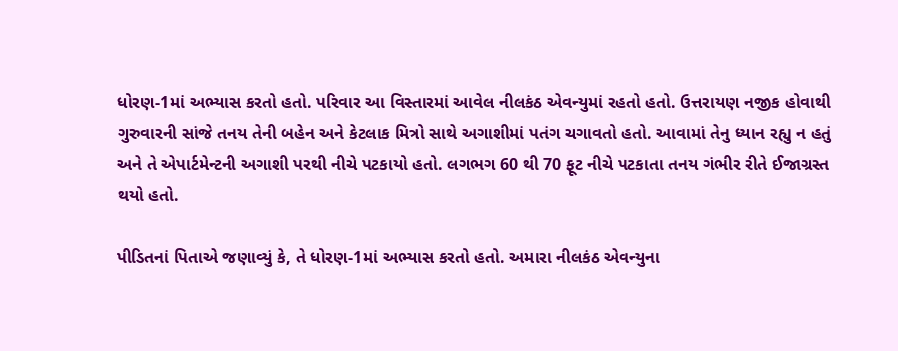ધોરણ-1માં અભ્યાસ કરતો હતો. પરિવાર આ વિસ્તારમાં આવેલ નીલકંઠ એવન્યુમાં રહતો હતો. ઉત્તરાયણ નજીક હોવાથી ગુરુવારની સાંજે તનય તેની બહેન અને કેટલાક મિત્રો સાથે અગાશીમાં પતંગ ચગાવતો હતો. આવામાં તેનુ ધ્યાન રહ્યુ ન હતું અને તે એપાર્ટમેન્ટની અગાશી પરથી નીચે પટકાયો હતો. લગભગ 60 થી 70 ફૂટ નીચે પટકાતા તનય ગંભીર રીતે ઈજાગ્રસ્ત થયો હતો.

પીડિતનાં પિતાએ જણાવ્યું કે, તે ધોરણ-1માં અભ્યાસ કરતો હતો. અમારા નીલકંઠ એવન્યુના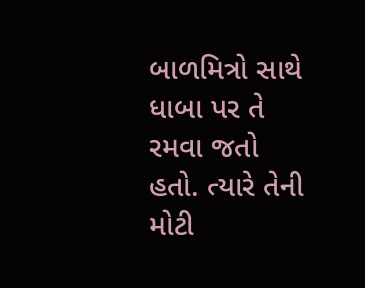બાળમિત્રો સાથે ધાબા પર તે રમવા જતો હતો. ત્યારે તેની મોટી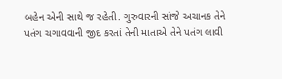બહેન એની સાથે જ રહેતી. ગુરુવારની સાંજે અચાનક તેને પતંગ ચગાવવાની જીદ કરતાં તેની માતાએ તેને પતંગ લાવી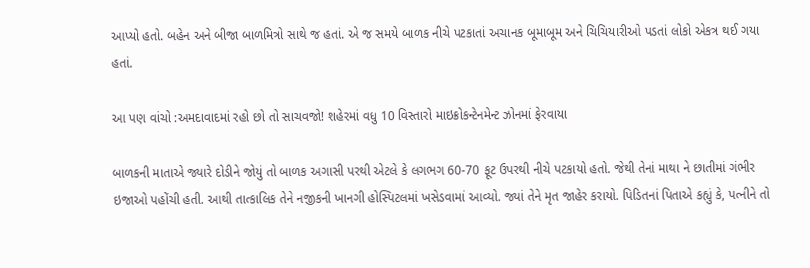આપ્યો હતો. બહેન અને બીજા બાળમિત્રો સાથે જ હતાં. એ જ સમયે બાળક નીચે પટકાતાં અચાનક બૂમાબૂમ અને ચિચિયારીઓ પડતાં લોકો એકત્ર થઈ ગયા હતાં.

આ પણ વાંચો :અમદાવાદમાં રહો છો તો સાચવજો! શહેરમાં વધુ 10 વિસ્તારો માઇક્રોકન્ટેનમેન્ટ ઝોનમાં ફેરવાયા

બાળકની માતાએ જ્યારે દોડીને જોયું તો બાળક અગાસી પરથી એટલે કે લગભગ 60-70 ફૂટ ઉપરથી નીચે પટકાયો હતો. જેથી તેનાં માથા ને છાતીમાં ગંભીર ઇજાઓ પહોંચી હતી. આથી તાત્કાલિક તેને નજીકની ખાનગી હોસ્પિટલમાં ખસેડવામાં આવ્યો. જ્યાં તેને મૃત જાહેર કરાયો. પિડિતનાં પિતાએ કહ્યું કે, પત્નીને તો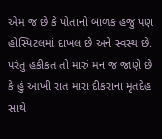એમ જ છે કે પોતાનો બાળક હજુ પણ હોસ્પિટલમાં દાખલ છે અને સ્વસ્થ છે. પરંતુ હકીકત તો મારું મન જ જાણે છે કે હું આખી રાત મારા દીકરાના મૃતદેહ સાથે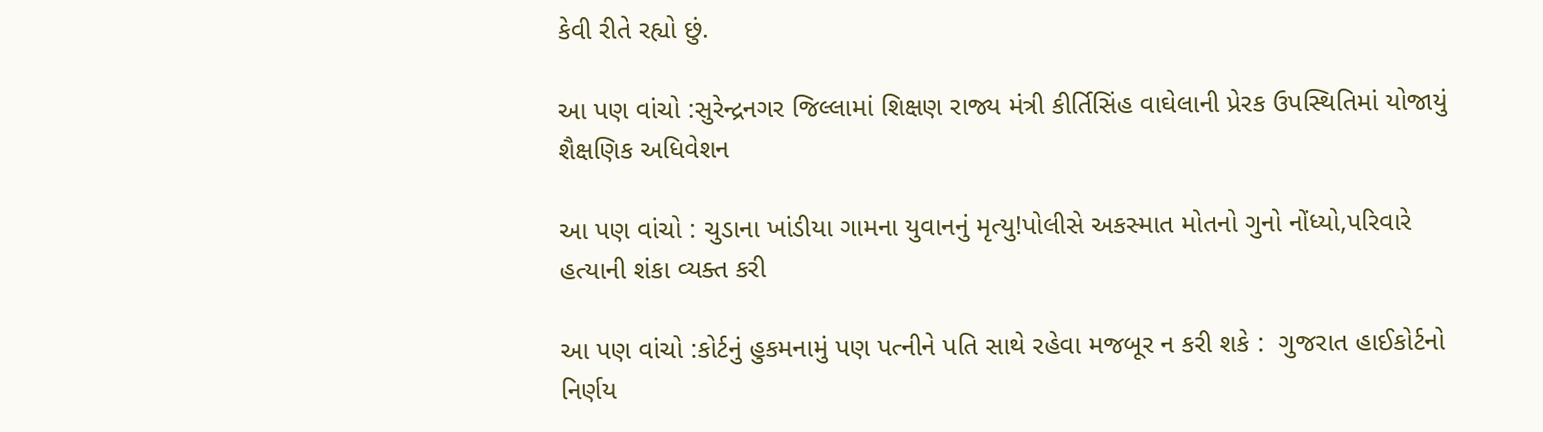કેવી રીતે રહ્યો છું.

આ પણ વાંચો :સુરેન્દ્રનગર જિલ્લામાં શિક્ષણ રાજ્ય મંત્રી કીર્તિસિંહ વાઘેલાની પ્રેરક ઉપસ્થિતિમાં યોજાયું શૈક્ષણિક અધિવેશન

આ પણ વાંચો : ચુડાના ખાંડીયા ગામના યુવાનનું મૃત્યુ!પોલીસે અકસ્માત મોતનો ગુનો નોંધ્યો,પરિવારે હત્યાની શંકા વ્યક્ત કરી

આ પણ વાંચો :કોર્ટનું હુકમનામું પણ પત્નીને પતિ સાથે રહેવા મજબૂર ન કરી શકે :  ગુજરાત હાઈકોર્ટનો નિર્ણય